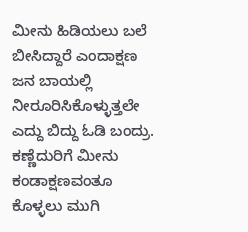ಮೀನು ಹಿಡಿಯಲು ಬಲೆ ಬೀಸಿದ್ದಾರೆ ಎಂದಾಕ್ಷಣ ಜನ ಬಾಯಲ್ಲಿ ನೀರೂರಿಸಿಕೊಳ್ಳುತ್ತಲೇ ಎದ್ದು ಬಿದ್ದು ಓಡಿ ಬಂದ್ರು. ಕಣ್ಣೆದುರಿಗೆ ಮೀನು ಕಂಡಾಕ್ಷಣವಂತೂ ಕೊಳ್ಳಲು ಮುಗಿ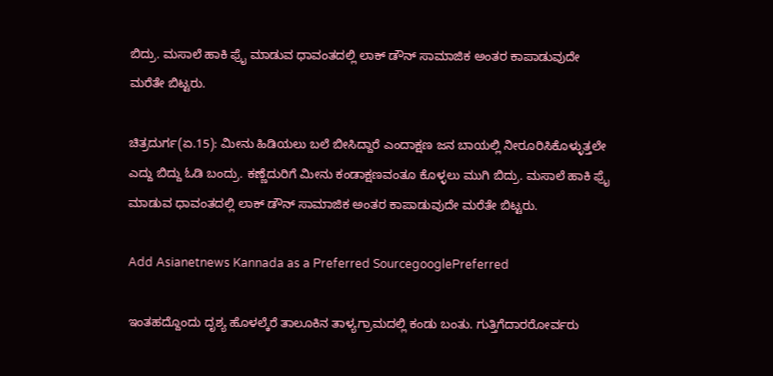ಬಿದ್ರು. ಮಸಾಲೆ ಹಾಕಿ ಫ್ರೈ ಮಾಡುವ ಧಾವಂತದಲ್ಲಿ ಲಾಕ್‌ ಡೌನ್‌ ಸಾಮಾಜಿಕ ಅಂತರ ಕಾಪಾಡುವುದೇ ಮರೆತೇ ಬಿಟ್ಟರು.

ಚಿತ್ರದುರ್ಗ(ಏ.15): ಮೀನು ಹಿಡಿಯಲು ಬಲೆ ಬೀಸಿದ್ದಾರೆ ಎಂದಾಕ್ಷಣ ಜನ ಬಾಯಲ್ಲಿ ನೀರೂರಿಸಿಕೊಳ್ಳುತ್ತಲೇ ಎದ್ದು ಬಿದ್ದು ಓಡಿ ಬಂದ್ರು. ಕಣ್ಣೆದುರಿಗೆ ಮೀನು ಕಂಡಾಕ್ಷಣವಂತೂ ಕೊಳ್ಳಲು ಮುಗಿ ಬಿದ್ರು. ಮಸಾಲೆ ಹಾಕಿ ಫ್ರೈ ಮಾಡುವ ಧಾವಂತದಲ್ಲಿ ಲಾಕ್‌ ಡೌನ್‌ ಸಾಮಾಜಿಕ ಅಂತರ ಕಾಪಾಡುವುದೇ ಮರೆತೇ ಬಿಟ್ಟರು.

Add Asianetnews Kannada as a Preferred SourcegooglePreferred

ಇಂತಹದ್ದೊಂದು ದೃಶ್ಯ ಹೊಳಲ್ಕೆರೆ ತಾಲೂಕಿನ ತಾಳ್ಯಗ್ರಾಮದಲ್ಲಿ ಕಂಡು ಬಂತು. ಗುತ್ತಿಗೆದಾರರೋರ್ವರು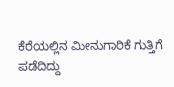ಕೆರೆಯಲ್ಲಿನ ಮೀನುಗಾರಿಕೆ ಗುತ್ತಿಗೆ ಪಡೆದಿದ್ದು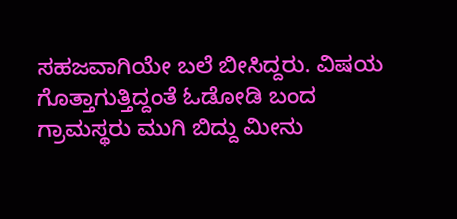ಸಹಜವಾಗಿಯೇ ಬಲೆ ಬೀಸಿದ್ದರು. ವಿಷಯ ಗೊತ್ತಾಗುತ್ತಿದ್ದಂತೆ ಓಡೋಡಿ ಬಂದ ಗ್ರಾಮಸ್ಥರು ಮುಗಿ ಬಿದ್ದು ಮೀನು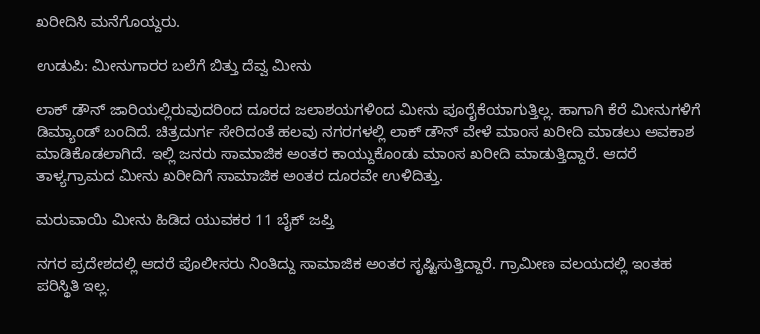ಖರೀದಿಸಿ ಮನೆಗೊಯ್ದರು.

ಉಡುಪಿ: ಮೀನುಗಾರರ ಬಲೆಗೆ ಬಿತ್ತು ದೆವ್ವ ಮೀನು

ಲಾಕ್‌ ಡೌನ್‌ ಜಾರಿಯಲ್ಲಿರುವುದರಿಂದ ದೂರದ ಜಲಾಶಯಗಳಿಂದ ಮೀನು ಪೂರೈಕೆಯಾಗುತ್ತಿಲ್ಲ. ಹಾಗಾಗಿ ಕೆರೆ ಮೀನುಗಳಿಗೆ ಡಿಮ್ಯಾಂಡ್‌ ಬಂದಿದೆ. ಚಿತ್ರದುರ್ಗ ಸೇರಿದಂತೆ ಹಲವು ನಗರಗಳಲ್ಲಿ ಲಾಕ್‌ ಡೌನ್‌ ವೇಳೆ ಮಾಂಸ ಖರೀದಿ ಮಾಡಲು ಅವಕಾಶ ಮಾಡಿಕೊಡಲಾಗಿದೆ. ಇಲ್ಲಿ ಜನರು ಸಾಮಾಜಿಕ ಅಂತರ ಕಾಯ್ದುಕೊಂಡು ಮಾಂಸ ಖರೀದಿ ಮಾಡುತ್ತಿದ್ದಾರೆ. ಆದರೆ ತಾಳ್ಯಗ್ರಾಮದ ಮೀನು ಖರೀದಿಗೆ ಸಾಮಾಜಿಕ ಅಂತರ ದೂರವೇ ಉಳಿದಿತ್ತು.

ಮರುವಾಯಿ ಮೀನು ಹಿಡಿದ ಯುವಕರ 11 ಬೈಕ್ ಜಪ್ತಿ

ನಗರ ಪ್ರದೇಶದಲ್ಲಿ ಆದರೆ ಪೊಲೀಸರು ನಿಂತಿದ್ದು ಸಾಮಾಜಿಕ ಅಂತರ ಸೃಷ್ಟಿಸುತ್ತಿದ್ದಾರೆ. ಗ್ರಾಮೀಣ ವಲಯದಲ್ಲಿ ಇಂತಹ ಪರಿಸ್ಥಿತಿ ಇಲ್ಲ.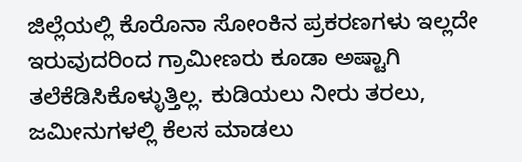ಜಿಲ್ಲೆಯಲ್ಲಿ ಕೊರೊನಾ ಸೋಂಕಿನ ಪ್ರಕರಣಗಳು ಇಲ್ಲದೇ ಇರುವುದರಿಂದ ಗ್ರಾಮೀಣರು ಕೂಡಾ ಅಷ್ಟಾಗಿ ತಲೆಕೆಡಿಸಿಕೊಳ್ಳುತ್ತಿಲ್ಲ. ಕುಡಿಯಲು ನೀರು ತರಲು, ಜಮೀನುಗಳಲ್ಲಿ ಕೆಲಸ ಮಾಡಲು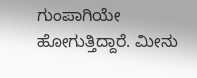ಗುಂಪಾಗಿಯೇ ಹೋಗುತ್ತಿದ್ದಾರೆ. ಮೀನು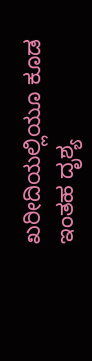ಖರೀದಿಯಲ್ಲಿಯೂ ಕೂಡ ಇಂತಹ ದೃಶ್ಯ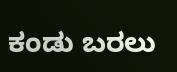ಕಂಡು ಬರಲು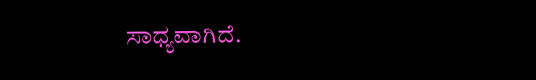ಸಾಧ್ಯವಾಗಿದೆ.